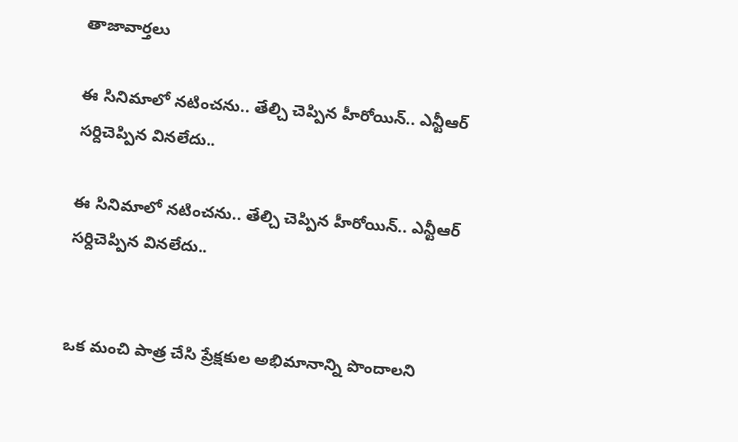తాజావార్తలు

ఈ సినిమాలో నటించను.. తేల్చి చెప్పిన హీరోయిన్.. ఎన్టీఆర్ సర్దిచెప్పిన వినలేదు..

ఈ సినిమాలో నటించను.. తేల్చి చెప్పిన హీరోయిన్.. ఎన్టీఆర్ సర్దిచెప్పిన వినలేదు..


ఒక మంచి పాత్ర చేసి ప్రేక్షకుల అభిమానాన్ని పొందాలని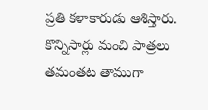ప్రతి కళాకారుడు ఆశిస్తారు. కొన్నిసార్లు మంచి పాత్రలు తమంతట తాముగా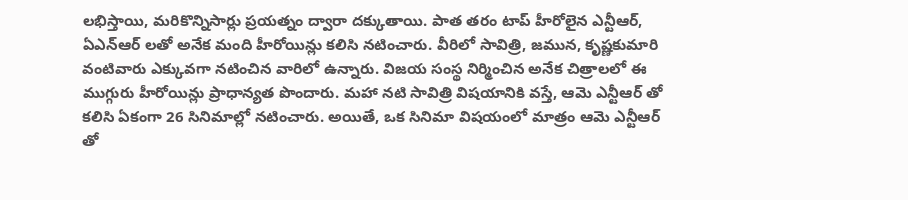లభిస్తాయి, మరికొన్నిసార్లు ప్రయత్నం ద్వారా దక్కుతాయి. పాత తరం టాప్ హీరోలైన ఎన్టీఆర్, ఏఎన్ఆర్ లతో అనేక మంది హీరోయిన్లు కలిసి నటించారు. వీరిలో సావిత్రి, జమున, కృష్ణకుమారి వంటివారు ఎక్కువగా నటించిన వారిలో ఉన్నారు. విజయ సంస్థ నిర్మించిన అనేక చిత్రాలలో ఈ ముగ్గురు హీరోయిన్లు ప్రాధాన్యత పొందారు. మహా నటి సావిత్రి విషయానికి వస్తే, ఆమె ఎన్టీఆర్ తో కలిసి ఏకంగా 26 సినిమాల్లో నటించారు. అయితే, ఒక సినిమా విషయంలో మాత్రం ఆమె ఎన్టీఆర్ తో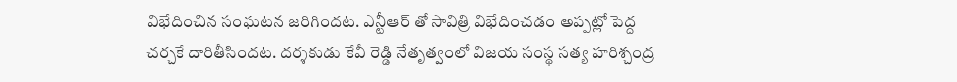విభేదించిన సంఘటన జరిగిందట. ఎన్టీఆర్ తో సావిత్రి విభేదించడం అప్పట్లో పెద్ద చర్చకే దారితీసిందట. దర్శకుడు కేవీ రెడ్డి నేతృత్వంలో విజయ సంస్థ సత్య హరిశ్చంద్ర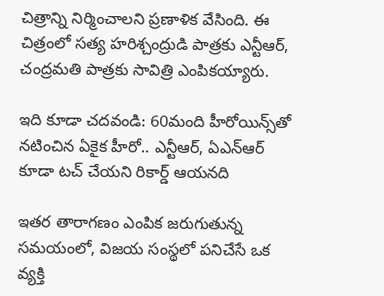చిత్రాన్ని నిర్మించాలని ప్రణాళిక వేసింది. ఈ చిత్రంలో సత్య హరిశ్చంద్రుడి పాత్రకు ఎన్టీఆర్, చంద్రమతి పాత్రకు సావిత్రి ఎంపికయ్యారు.

ఇది కూడా చదవండి: 60మంది హీరోయిన్స్‌తో నటించిన ఏకైక హీరో.. ఎన్టీఆర్, ఏఎన్ఆర్ కూడా టచ్ చేయని రికార్డ్ ఆయనది

ఇతర తారాగణం ఎంపిక జరుగుతున్న సమయంలో, విజయ సంస్థలో పనిచేసే ఒక వ్యక్తి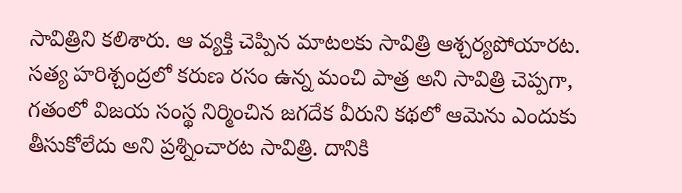సావిత్రిని కలిశారు. ఆ వ్యక్తి చెప్పిన మాటలకు సావిత్రి ఆశ్చర్యపోయారట. సత్య హరిశ్చంద్రలో కరుణ రసం ఉన్న మంచి పాత్ర అని సావిత్రి చెప్పగా, గతంలో విజయ సంస్థ నిర్మించిన జగదేక వీరుని కథలో ఆమెను ఎందుకు తీసుకోలేదు అని ప్రశ్నించారట సావిత్రి. దానికి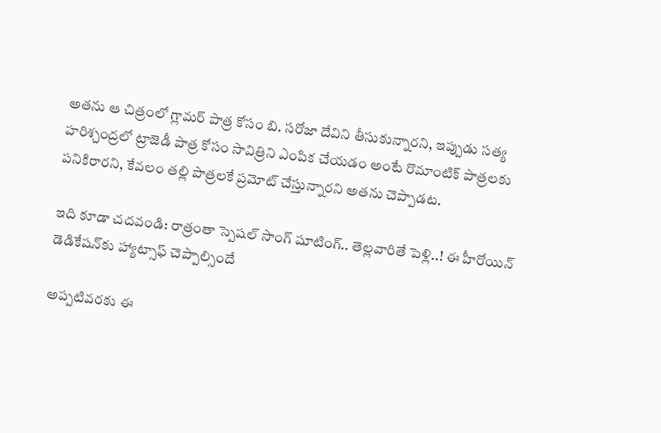అతను ఆ చిత్రంలో గ్లామర్ పాత్ర కోసం బి. సరోజా దేవిని తీసుకున్నారని, ఇప్పుడు సత్య హరిశ్చంద్రలో ట్రాజెడీ పాత్ర కోసం సావిత్రిని ఎంపిక చేయడం అంటే రొమాంటిక్ పాత్రలకు పనికిరారని, కేవలం తల్లి పాత్రలకే ప్రమోట్ చేస్తున్నారని అతను చెప్పాడట.

ఇది కూడా చదవండి: రాత్రంతా స్పెషల్ సాంగ్ షూటింగ్.. తెల్లవారితే పెళ్లి..! ఈ హీరోయిన్ డెడికేషన్‌కు హ్యాట్సాఫ్ చెప్పాల్సిందే

అప్పటివరకు ఈ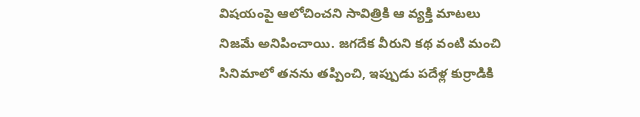విషయంపై ఆలోచించని సావిత్రికి ఆ వ్యక్తి మాటలు నిజమే అనిపించాయి. జగదేక వీరుని కథ వంటి మంచి సినిమాలో తనను తప్పించి, ఇప్పుడు పదేళ్ల కుర్రాడికి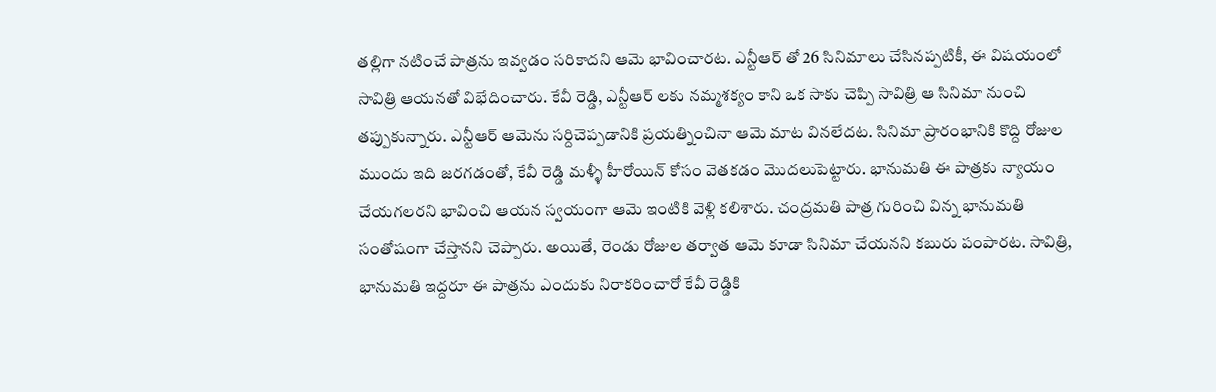తల్లిగా నటించే పాత్రను ఇవ్వడం సరికాదని ఆమె భావించారట. ఎన్టీఆర్ తో 26 సినిమాలు చేసినప్పటికీ, ఈ విషయంలో సావిత్రి ఆయనతో విభేదించారు. కేవీ రెడ్డి, ఎన్టీఆర్ లకు నమ్మశక్యం కాని ఒక సాకు చెప్పి సావిత్రి ఆ సినిమా నుంచి తప్పుకున్నారు. ఎన్టీఆర్ ఆమెను సర్దిచెప్పడానికి ప్రయత్నించినా ఆమె మాట వినలేదట. సినిమా ప్రారంభానికి కొద్ది రోజుల ముందు ఇది జరగడంతో, కేవీ రెడ్డి మళ్ళీ హీరోయిన్ కోసం వెతకడం మొదలుపెట్టారు. భానుమతి ఈ పాత్రకు న్యాయం చేయగలరని భావించి ఆయన స్వయంగా ఆమె ఇంటికి వెళ్లి కలిశారు. చంద్రమతి పాత్ర గురించి విన్న భానుమతి సంతోషంగా చేస్తానని చెప్పారు. అయితే, రెండు రోజుల తర్వాత ఆమె కూడా సినిమా చేయనని కబురు పంపారట. సావిత్రి, భానుమతి ఇద్దరూ ఈ పాత్రను ఎందుకు నిరాకరించారో కేవీ రెడ్డికి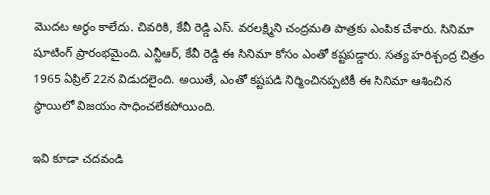మొదట అర్థం కాలేదు. చివరికి, కేవీ రెడ్డి ఎస్. వరలక్ష్మిని చంద్రమతి పాత్రకు ఎంపిక చేశారు. సినిమా షూటింగ్ ప్రారంభమైంది. ఎన్టీఆర్, కేవీ రెడ్డి ఈ సినిమా కోసం ఎంతో కష్టపడ్డారు. సత్య హరిశ్చంద్ర చిత్రం 1965 ఏప్రిల్ 22న విడుదలైంది. అయితే, ఎంతో కష్టపడి నిర్మించినప్పటికీ ఈ సినిమా ఆశించిన స్థాయిలో విజయం సాధించలేకపోయింది.

ఇవి కూడా చదవండి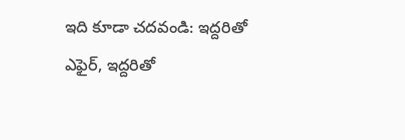ఇది కూడా చదవండి: ఇద్దరితో ఎఫైర్, ఇద్దరితో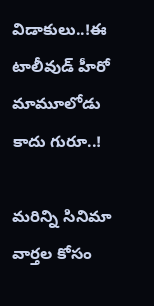విడాకులు..!ఈ టాలీవుడ్ హీరో మామూలోడు కాదు గురూ..!

మరిన్ని సినిమా వార్తల కోసం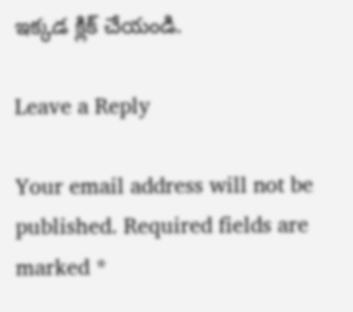ఇక్కడ క్లిక్ చేయండి.

Leave a Reply

Your email address will not be published. Required fields are marked *